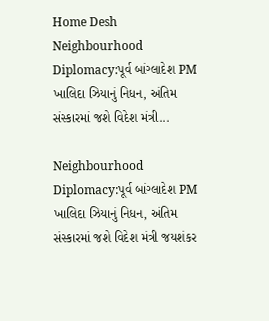Home Desh Neighbourhood Diplomacy:પૂર્વ બાંગ્લાદેશ PM ખાલિદા ઝિયાનું નિધન, અંતિમ સંસ્કારમાં જશે વિદેશ મંત્રી...

Neighbourhood Diplomacy:પૂર્વ બાંગ્લાદેશ PM ખાલિદા ઝિયાનું નિધન, અંતિમ સંસ્કારમાં જશે વિદેશ મંત્રી જયશંકર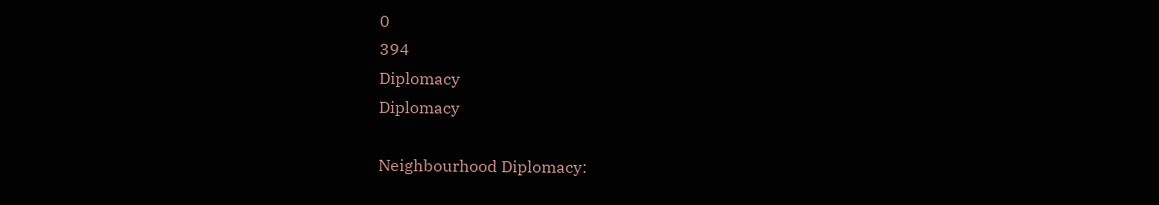0
394
Diplomacy
Diplomacy

Neighbourhood Diplomacy: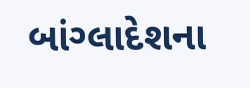બાંગ્લાદેશના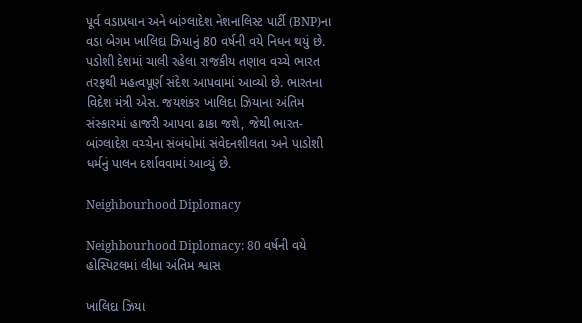પૂર્વ વડાપ્રધાન અને બાંગ્લાદેશ નેશનાલિસ્ટ પાર્ટી (BNP)ના વડા બેગમ ખાલિદા ઝિયાનું 80 વર્ષની વયે નિધન થયું છે. પડોશી દેશમાં ચાલી રહેલા રાજકીય તણાવ વચ્ચે ભારત તરફથી મહત્વપૂર્ણ સંદેશ આપવામાં આવ્યો છે. ભારતના વિદેશ મંત્રી એસ. જયશંકર ખાલિદા ઝિયાના અંતિમ સંસ્કારમાં હાજરી આપવા ઢાકા જશે, જેથી ભારત-બાંગ્લાદેશ વચ્ચેના સંબંધોમાં સંવેદનશીલતા અને પાડોશી ધર્મનું પાલન દર્શાવવામાં આવ્યું છે.

Neighbourhood Diplomacy

Neighbourhood Diplomacy: 80 વર્ષની વયે હોસ્પિટલમાં લીધા અંતિમ શ્વાસ

ખાલિદા ઝિયા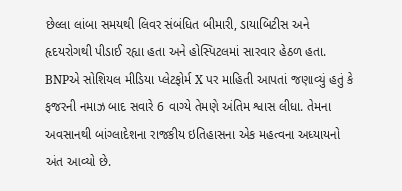છેલ્લા લાંબા સમયથી લિવર સંબંધિત બીમારી, ડાયાબિટીસ અને હૃદયરોગથી પીડાઈ રહ્યા હતા અને હોસ્પિટલમાં સારવાર હેઠળ હતા. BNPએ સોશિયલ મીડિયા પ્લેટફોર્મ X પર માહિતી આપતાં જણાવ્યું હતું કે ફજરની નમાઝ બાદ સવારે 6 વાગ્યે તેમણે અંતિમ શ્વાસ લીધા. તેમના અવસાનથી બાંગ્લાદેશના રાજકીય ઇતિહાસના એક મહત્વના અધ્યાયનો અંત આવ્યો છે.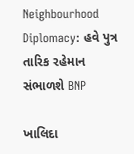Neighbourhood Diplomacy: હવે પુત્ર તારિક રહેમાન સંભાળશે BNP

ખાલિદા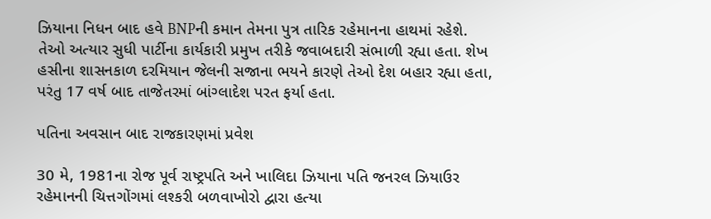ઝિયાના નિધન બાદ હવે BNPની કમાન તેમના પુત્ર તારિક રહેમાનના હાથમાં રહેશે. તેઓ અત્યાર સુધી પાર્ટીના કાર્યકારી પ્રમુખ તરીકે જવાબદારી સંભાળી રહ્યા હતા. શેખ હસીના શાસનકાળ દરમિયાન જેલની સજાના ભયને કારણે તેઓ દેશ બહાર રહ્યા હતા, પરંતુ 17 વર્ષ બાદ તાજેતરમાં બાંગ્લાદેશ પરત ફર્યા હતા.

પતિના અવસાન બાદ રાજકારણમાં પ્રવેશ

30 મે, 1981ના રોજ પૂર્વ રાષ્ટ્રપતિ અને ખાલિદા ઝિયાના પતિ જનરલ ઝિયાઉર રહેમાનની ચિત્તગોંગમાં લશ્કરી બળવાખોરો દ્વારા હત્યા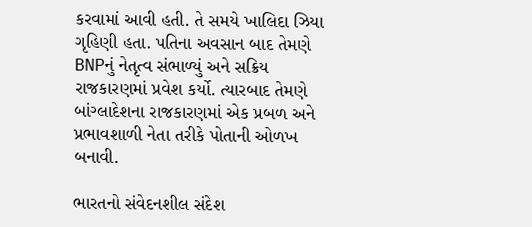કરવામાં આવી હતી. તે સમયે ખાલિદા ઝિયા ગૃહિણી હતા. પતિના અવસાન બાદ તેમણે BNPનું નેતૃત્વ સંભાળ્યું અને સક્રિય રાજકારણમાં પ્રવેશ કર્યો. ત્યારબાદ તેમણે બાંગ્લાદેશના રાજકારણમાં એક પ્રબળ અને પ્રભાવશાળી નેતા તરીકે પોતાની ઓળખ બનાવી.

ભારતનો સંવેદનશીલ સંદેશ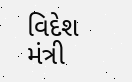વિદેશ મંત્રી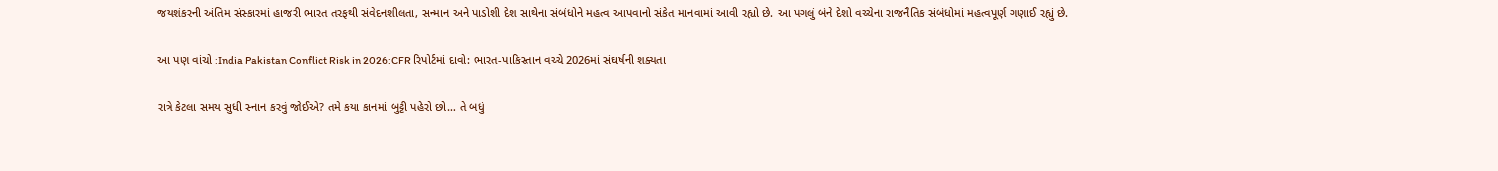જયશંકરની અંતિમ સંસ્કારમાં હાજરી ભારત તરફથી સંવેદનશીલતા, સન્માન અને પાડોશી દેશ સાથેના સંબંધોને મહત્વ આપવાનો સંકેત માનવામાં આવી રહ્યો છે. આ પગલું બંને દેશો વચ્ચેના રાજનૈતિક સંબંધોમાં મહત્વપૂર્ણ ગણાઈ રહ્યું છે.

આ પણ વાંચો :India Pakistan Conflict Risk in 2026:CFR રિપોર્ટમાં દાવો: ભારત-પાકિસ્તાન વચ્ચે 2026માં સંઘર્ષની શક્યતા

રાત્રે કેટલા સમય સુધી સ્નાન કરવું જોઈએ? તમે કયા કાનમાં બુટ્ટી પહેરો છો… તે બધું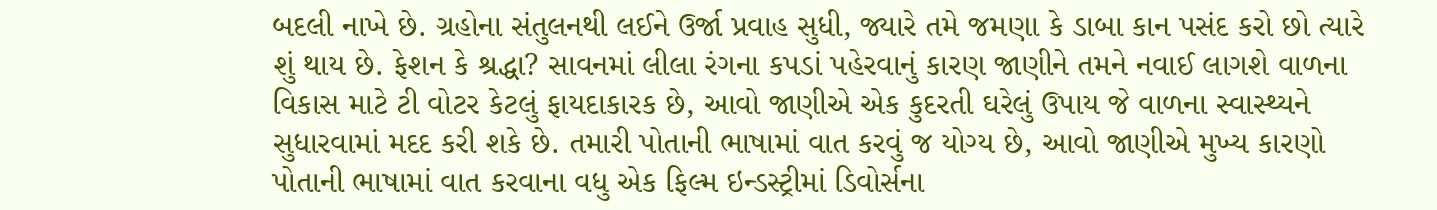બદલી નાખે છે. ગ્રહોના સંતુલનથી લઈને ઉર્જા પ્રવાહ સુધી, જ્યારે તમે જમણા કે ડાબા કાન પસંદ કરો છો ત્યારે શું થાય છે. ફેશન કે શ્રદ્ધા? સાવનમાં લીલા રંગના કપડાં પહેરવાનું કારણ જાણીને તમને નવાઈ લાગશે વાળના વિકાસ માટે ટી વોટર કેટલું ફાયદાકારક છે, આવો જાણીએ એક કુદરતી ઘરેલું ઉપાય જે વાળના સ્વાસ્થ્યને સુધારવામાં મદદ કરી શકે છે. તમારી પોતાની ભાષામાં વાત કરવું જ યોગ્ય છે, આવો જાણીએ મુખ્ય કારણો પોતાની ભાષામાં વાત કરવાના વધુ એક ફિલ્મ ઇન્ડસ્ટ્રીમાં ડિવોર્સના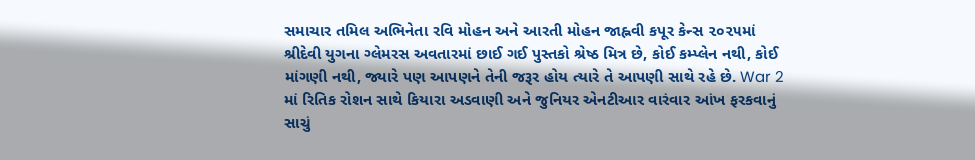સમાચાર તમિલ અભિનેતા રવિ મોહન અને આરતી મોહન જાહ્નવી કપૂર કેન્સ ૨૦૨૫માં શ્રીદેવી યુગના ગ્લેમરસ અવતારમાં છાઈ ગઈ પુસ્તકો શ્રેષ્ઠ મિત્ર છે, કોઈ કમ્પ્લેન નથી, કોઈ માંગણી નથી, જ્યારે પણ આપણને તેની જરૂર હોય ત્યારે તે આપણી સાથે રહે છે. War 2 માં રિતિક રોશન સાથે કિયારા અડવાણી અને જુનિયર એનટીઆર વારંવાર આંખ ફરકવાનું સાચું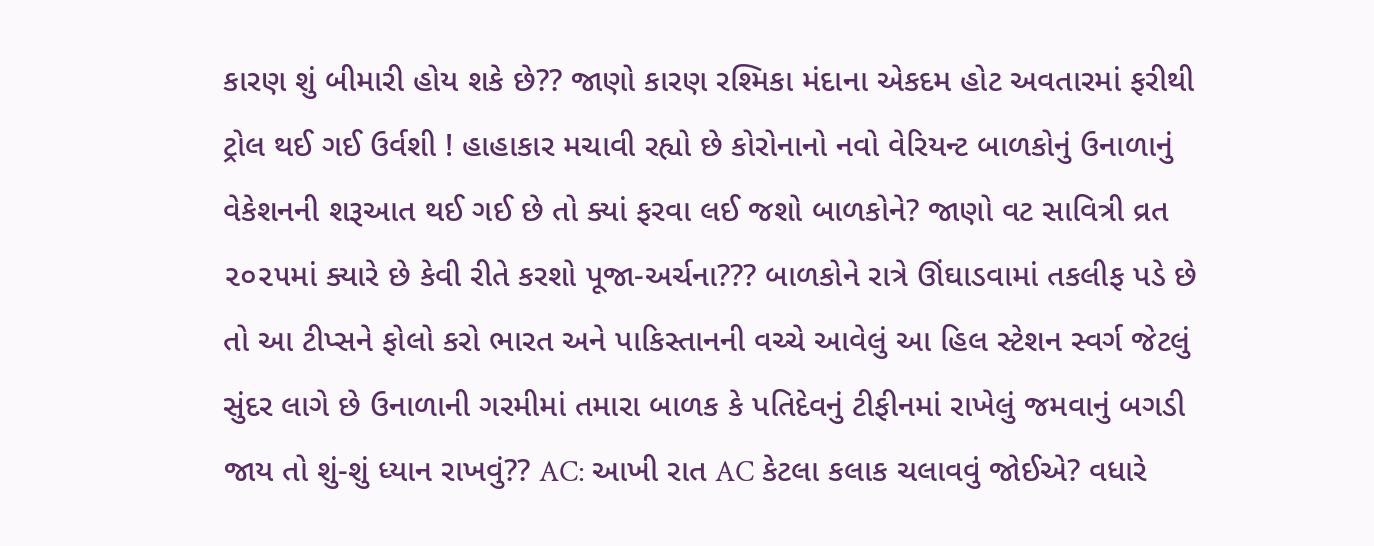કારણ શું બીમારી હોય શકે છે?? જાણો કારણ રશ્મિકા મંદાના એકદમ હોટ અવતારમાં ફરીથી ટ્રોલ થઈ ગઈ ઉર્વશી ! હાહાકાર મચાવી રહ્યો છે કોરોનાનો નવો વેરિયન્ટ બાળકોનું ઉનાળાનું વેકેશનની શરૂઆત થઈ ગઈ છે તો ક્યાં ફરવા લઈ જશો બાળકોને? જાણો વટ સાવિત્રી વ્રત ૨૦૨૫માં ક્યારે છે કેવી રીતે કરશો પૂજા-અર્ચના??? બાળકોને રાત્રે ઊંઘાડવામાં તકલીફ પડે છે તો આ ટીપ્સને ફોલો કરો ભારત અને પાકિસ્તાનની વચ્ચે આવેલું આ હિલ સ્ટેશન સ્વર્ગ જેટલું સુંદર લાગે છે ઉનાળાની ગરમીમાં તમારા બાળક કે પતિદેવનું ટીફીનમાં રાખેલું જમવાનું બગડી જાય તો શું-શું ધ્યાન રાખવું?? AC: આખી રાત AC કેટલા કલાક ચલાવવું જોઈએ? વધારે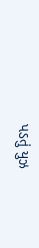પડતું યુઝ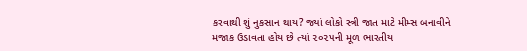કરવાથી શું નુકસાન થાય? જ્યાં લોકો સ્ત્રી જાત માટે મીમ્સ બનાવીને મજાક ઉડાવતા હોય છે ત્યાં ૨૦૨૫ની મૂળ ભારતીય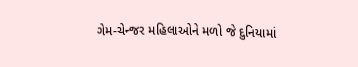ગેમ-ચેન્જર મહિલાઓને મળો જે દુનિયામાં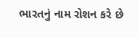ભારતનું નામ રોશન કરે છે